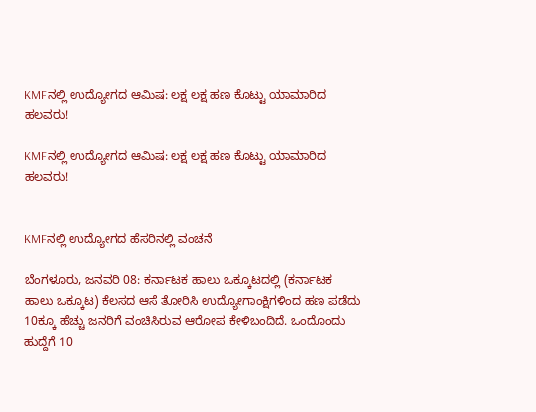KMFನಲ್ಲಿ ಉದ್ಯೋಗದ ಆಮಿಷ: ಲಕ್ಷ ಲಕ್ಷ ಹಣ ಕೊಟ್ಟು ಯಾಮಾರಿದ ಹಲವರು!

KMFನಲ್ಲಿ ಉದ್ಯೋಗದ ಆಮಿಷ: ಲಕ್ಷ ಲಕ್ಷ ಹಣ ಕೊಟ್ಟು ಯಾಮಾರಿದ ಹಲವರು!


KMFನಲ್ಲಿ ಉದ್ಯೋಗದ ಹೆಸರಿನಲ್ಲಿ ವಂಚನೆ

ಬೆಂಗಳೂರು, ಜನವರಿ 08: ಕರ್ನಾಟಕ ಹಾಲು ಒಕ್ಕೂಟದಲ್ಲಿ (ಕರ್ನಾಟಕ ಹಾಲು ಒಕ್ಕೂಟ) ಕೆಲಸದ ಆಸೆ ತೋರಿಸಿ ಉದ್ಯೋಗಾಂಕ್ಷಿಗಳಿಂದ ಹಣ ಪಡೆದು 10ಕ್ಕೂ ಹೆಚ್ಚು ಜನರಿಗೆ ವಂಚಿಸಿರುವ ಆರೋಪ ಕೇಳಿಬಂದಿದೆ. ಒಂದೊಂದು ಹುದ್ದೆಗೆ 10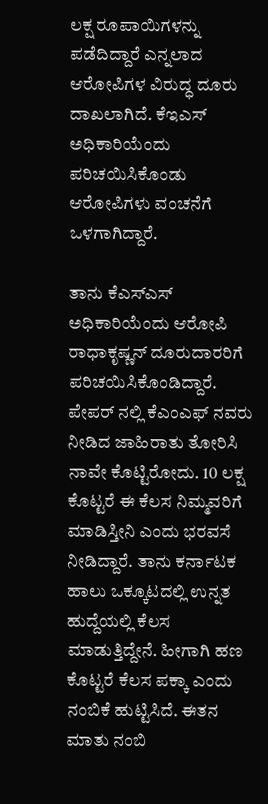ಲಕ್ಷ ರೂಪಾಯಿಗಳನ್ನು ಪಡೆದಿದ್ದಾರೆ ಎನ್ನಲಾದ ಆರೋಪಿಗಳ ವಿರುದ್ಧ ದೂರು ದಾಖಲಾಗಿದೆ. ಕೆಇಎಸ್ ಅಧಿಕಾರಿಯೆಂದು ಪರಿಚಯಿಸಿಕೊಂಡು ಆರೋಪಿಗಳು ವಂಚನೆಗೆ ಒಳಗಾಗಿದ್ದಾರೆ.

ತಾನು ಕೆಎಸ್‌ಎಸ್‌ ಅಧಿಕಾರಿಯೆಂದು ಆರೋಪಿ ರಾಧಾಕೃಷ್ಣನ್‌ ದೂರುದಾರರಿಗೆ ಪರಿಚಯಿಸಿಕೊಂಡಿದ್ದಾರೆ. ಪೇಪರ್ ನಲ್ಲಿ ಕೆಎಂಎಫ್ ನವರು ನೀಡಿದ ಜಾಹಿರಾತು ತೋರಿಸಿ ನಾವೇ ಕೊಟ್ಟಿರೋದು. 10 ಲಕ್ಷ ಕೊಟ್ಟರೆ ಈ ಕೆಲಸ ನಿಮ್ಮವರಿಗೆ ಮಾಡಿಸ್ತೀನಿ ಎಂದು ಭರವಸೆ ನೀಡಿದ್ದಾರೆ. ತಾನು ಕರ್ನಾಟಕ ಹಾಲು ಒಕ್ಕೂಟದಲ್ಲಿ ಉನ್ನತ ಹುದ್ದೆಯಲ್ಲಿ ಕೆಲಸ ಮಾಡುತ್ತಿದ್ದೇನೆ. ಹೀಗಾಗಿ ಹಣ ಕೊಟ್ಟರೆ ಕೆಲಸ ಪಕ್ಕಾ ಎಂದು ನಂಬಿಕೆ ಹುಟ್ಟಿಸಿದೆ. ಈತನ ಮಾತು ನಂಬಿ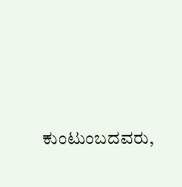ಕುಂಟುಂಬದವರು,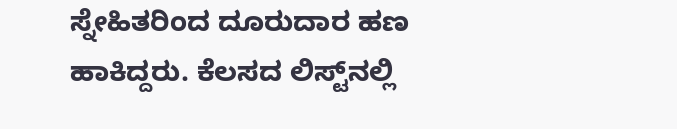ಸ್ನೇಹಿತರಿಂದ ದೂರುದಾರ ಹಣ ಹಾಕಿದ್ದರು. ಕೆಲಸದ ಲಿಸ್ಟ್‌ನಲ್ಲಿ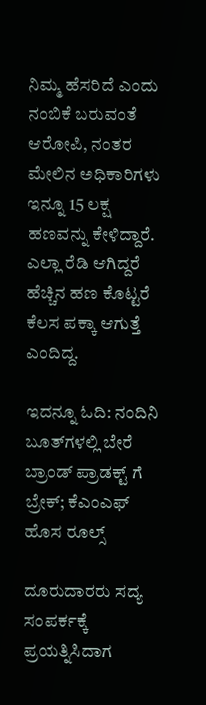ನಿಮ್ಮ ಹೆಸರಿದೆ ಎಂದು ನಂಬಿಕೆ ಬರುವಂತೆ ಆರೋಪಿ, ನಂತರ ಮೇಲಿನ ಅಧಿಕಾರಿಗಳು ಇನ್ನೂ 15 ಲಕ್ಷ ಹಣವನ್ನು ಕೇಳಿದ್ದಾರೆ. ಎಲ್ಲಾ ರೆಡಿ ಆಗಿದ್ದರೆ ಹೆಚ್ಚಿನ ಹಣ ಕೊಟ್ಟರೆ ಕೆಲಸ ಪಕ್ಕಾ ಆಗುತ್ತೆ ಎಂದಿದ್ದ.

ಇದನ್ನೂ ಓದಿ: ನಂದಿನಿ ಬೂತ್‌ಗಳಲ್ಲಿ ಬೇರೆ ಬ್ರಾಂಡ್ ಪ್ರಾಡಕ್ಟ್ ಗೆ ಬ್ರೇಕ್; ಕೆಎಂಎಫ್ ಹೊಸ ರೂಲ್ಸ್

ದೂರುದಾರರು ಸದ್ಯ ಸಂಪರ್ಕಕ್ಕೆ ಪ್ರಯತ್ನಿಸಿದಾಗ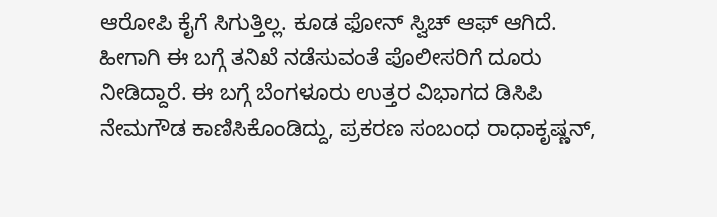ಆರೋಪಿ ಕೈಗೆ ಸಿಗುತ್ತಿಲ್ಲ. ಕೂಡ ಫೋನ್ ಸ್ವಿಚ್ ಆಫ್ ಆಗಿದೆ. ಹೀಗಾಗಿ ಈ ಬಗ್ಗೆ ತನಿಖೆ ನಡೆಸುವಂತೆ ಪೊಲೀಸರಿಗೆ ದೂರು ನೀಡಿದ್ದಾರೆ. ಈ ಬಗ್ಗೆ ಬೆಂಗಳೂರು ಉತ್ತರ ವಿಭಾಗದ ಡಿಸಿಪಿ ನೇಮಗೌಡ ಕಾಣಿಸಿಕೊಂಡಿದ್ದು, ಪ್ರಕರಣ ಸಂಬಂಧ ರಾಧಾಕೃಷ್ಣನ್,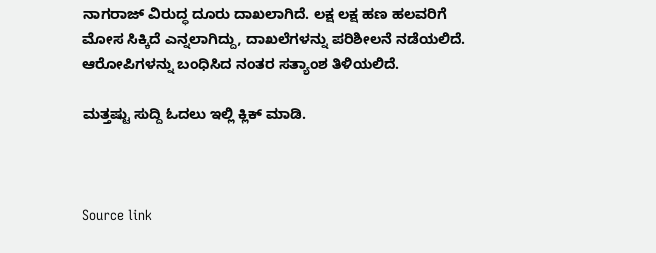ನಾಗರಾಜ್ ವಿರುದ್ಧ ದೂರು ದಾಖಲಾಗಿದೆ. ಲಕ್ಷ ಲಕ್ಷ ಹಣ ಹಲವರಿಗೆ ಮೋಸ ಸಿಕ್ಕಿದೆ ಎನ್ನಲಾಗಿದ್ದು, ದಾಖಲೆಗಳನ್ನು ಪರಿಶೀಲನೆ ನಡೆಯಲಿದೆ. ಆರೋಪಿಗಳನ್ನು ಬಂಧಿಸಿದ ನಂತರ ಸತ್ಯಾಂಶ ತಿಳಿಯಲಿದೆ.

ಮತ್ತಷ್ಟು ಸುದ್ದಿ ಓದಲು ಇಲ್ಲಿ ಕ್ಲಿಕ್ ಮಾಡಿ.



Source link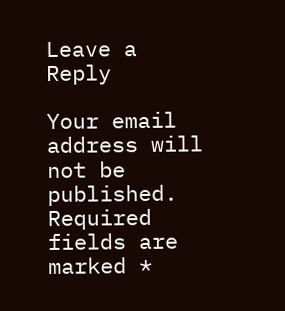Leave a Reply

Your email address will not be published. Required fields are marked *